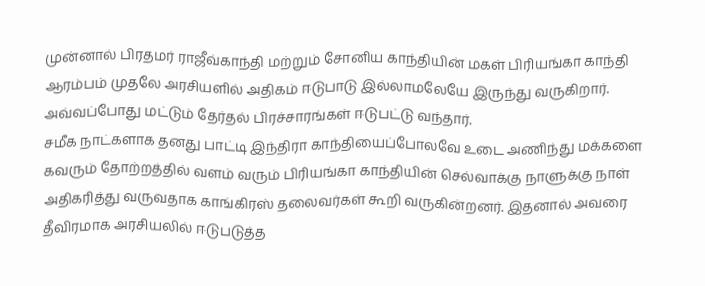முன்னால் பிரதமர் ராஜீவ்காந்தி மற்றும் சோனிய காந்தியின் மகள் பிரியங்கா காந்தி ஆரம்பம் முதலே அரசியளில் அதிகம் ஈடுபாடு இல்லாமலேயே இருந்து வருகிறார். அவ்வப்போது மட்டும் தேர்தல் பிரச்சாரங்கள் ஈடுபட்டு வந்தார்.
சமீக நாட்களாக தனது பாட்டி இந்திரா காந்தியைப்போலவே உடை அணிந்து மக்களை கவரும் தோற்றத்தில் வளம் வரும் பிரியங்கா காந்தியின் செல்வாக்கு நாளுக்கு நாள் அதிகரித்து வருவதாக காங்கிரஸ் தலைவர்கள் கூறி வருகின்றனர். இதனால் அவரை தீவிரமாக அரசியலில் ஈடுபடுத்த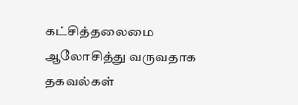கட்சித்தலைமை ஆலோசித்து வருவதாக தகவல்கள்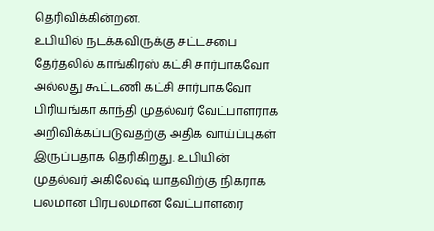தெரிவிக்கின்றன.
உபியில் நடக்கவிருக்கு சட்டசபை தேர்தலில் காங்கிரஸ் கட்சி சார்பாகவோ அல்லது கூட்டணி கட்சி சார்பாகவோ பிரியங்கா காந்தி முதல்வர் வேட்பாளராக அறிவிக்கப்படுவதற்கு அதிக வாய்ப்புகள் இருப்பதாக தெரிகிறது. உபியின் முதல்வர் அகிலேஷ் யாதவிற்கு நிகராக பலமான பிரபலமான வேட்பாளரை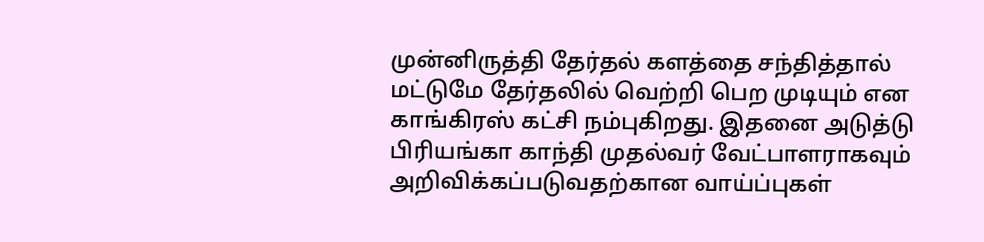முன்னிருத்தி தேர்தல் களத்தை சந்தித்தால் மட்டுமே தேர்தலில் வெற்றி பெற முடியும் என காங்கிரஸ் கட்சி நம்புகிறது. இதனை அடுத்டு பிரியங்கா காந்தி முதல்வர் வேட்பாளராகவும் அறிவிக்கப்படுவதற்கான வாய்ப்புகள்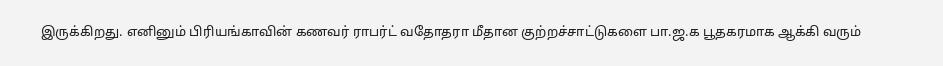இருக்கிறது. எனினும் பிரியங்காவின் கணவர் ராபர்ட் வதோதரா மீதான குற்றச்சாட்டுகளை பா.ஜ.க பூதகரமாக ஆக்கி வரும்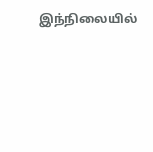இந்நிலையில்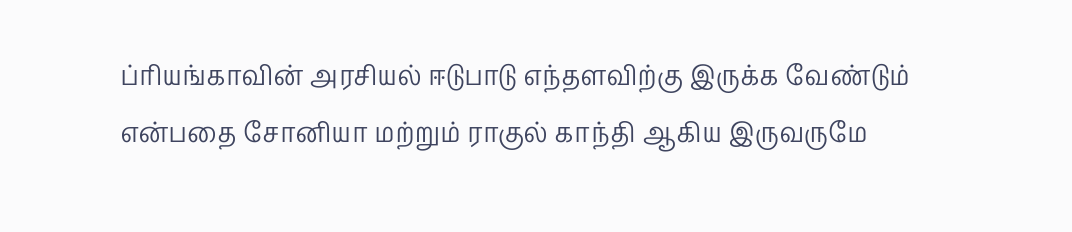ப்ரியங்காவின் அரசியல் ஈடுபாடு எந்தளவிற்கு இருக்க வேண்டும் என்பதை சோனியா மற்றும் ராகுல் காந்தி ஆகிய இருவருமே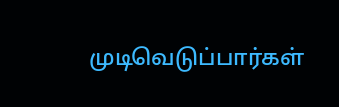முடிவெடுப்பார்கள்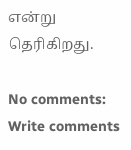என்று தெரிகிறது.

No comments:
Write comments